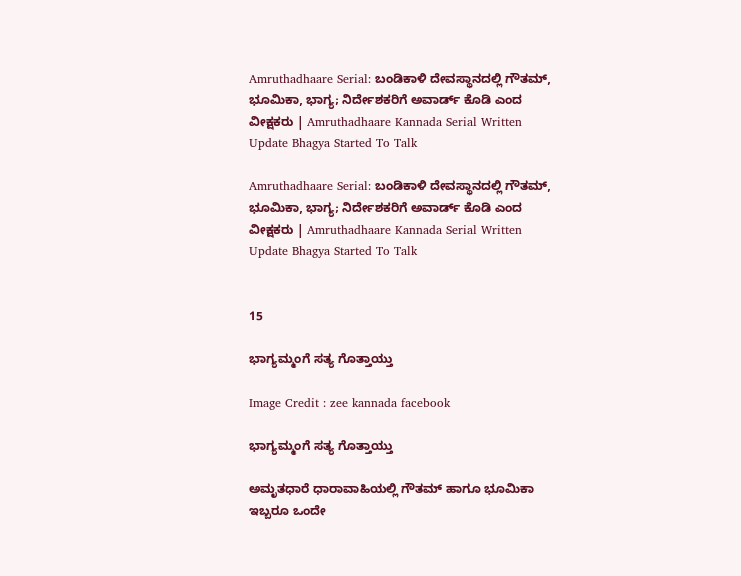Amruthadhaare Serial: ಬಂಡಿಕಾಳಿ ದೇವಸ್ಥಾನದಲ್ಲಿ ಗೌತಮ್, ಭೂಮಿಕಾ, ಭಾಗ್ಯ; ನಿರ್ದೇಶಕರಿಗೆ ಅವಾರ್ಡ್‌ ಕೊಡಿ ಎಂದ ವೀಕ್ಷಕರು | Amruthadhaare Kannada Serial Written Update Bhagya Started To Talk

Amruthadhaare Serial: ಬಂಡಿಕಾಳಿ ದೇವಸ್ಥಾನದಲ್ಲಿ ಗೌತಮ್, ಭೂಮಿಕಾ, ಭಾಗ್ಯ; ನಿರ್ದೇಶಕರಿಗೆ ಅವಾರ್ಡ್‌ ಕೊಡಿ ಎಂದ ವೀಕ್ಷಕರು | Amruthadhaare Kannada Serial Written Update Bhagya Started To Talk


15

ಭಾಗ್ಯಮ್ಮಂಗೆ ಸತ್ಯ ಗೊತ್ತಾಯ್ತು

Image Credit : zee kannada facebook

ಭಾಗ್ಯಮ್ಮಂಗೆ ಸತ್ಯ ಗೊತ್ತಾಯ್ತು

ಅಮೃತಧಾರೆ ಧಾರಾವಾಹಿಯಲ್ಲಿ ಗೌತಮ್‌ ಹಾಗೂ ಭೂಮಿಕಾ ಇಬ್ಬರೂ ಒಂದೇ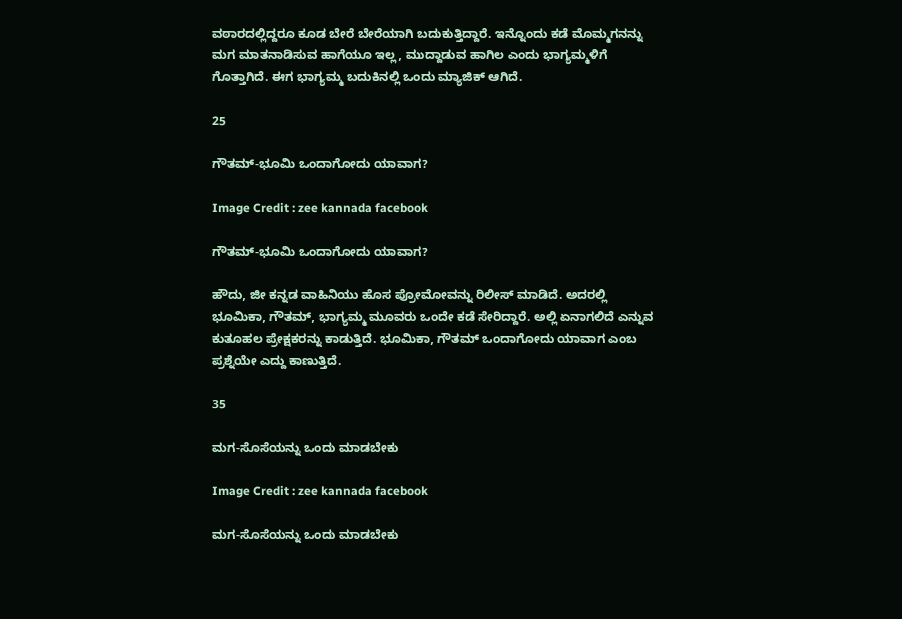ವಠಾರದಲ್ಲಿದ್ದರೂ ಕೂಡ ಬೇರೆ ಬೇರೆಯಾಗಿ ಬದುಕುತ್ತಿದ್ದಾರೆ. ಇನ್ನೊಂದು ಕಡೆ ಮೊಮ್ಮಗನನ್ನು ಮಗ ಮಾತನಾಡಿಸುವ ಹಾಗೆಯೂ ಇಲ್ಲ, ಮುದ್ದಾಡುವ ಹಾಗಿಲ ಎಂದು ಭಾಗ್ಯಮ್ಮಳಿಗೆ ಗೊತ್ತಾಗಿದೆ. ಈಗ ಭಾಗ್ಯಮ್ಮ ಬದುಕಿನಲ್ಲಿ ಒಂದು ಮ್ಯಾಜಿಕ್‌ ಆಗಿದೆ.

25

ಗೌತಮ್‌-ಭೂಮಿ ಒಂದಾಗೋದು ಯಾವಾಗ?

Image Credit : zee kannada facebook

ಗೌತಮ್‌-ಭೂಮಿ ಒಂದಾಗೋದು ಯಾವಾಗ?

ಹೌದು, ಜೀ ಕನ್ನಡ ವಾಹಿನಿಯು ಹೊಸ ಪ್ರೋಮೋವನ್ನು ರಿಲೀಸ್‌ ಮಾಡಿದೆ. ಅದರಲ್ಲಿ ಭೂಮಿಕಾ, ಗೌತಮ್‌, ಭಾಗ್ಯಮ್ಮ ಮೂವರು ಒಂದೇ ಕಡೆ ಸೇರಿದ್ದಾರೆ. ಅಲ್ಲಿ ಏನಾಗಲಿದೆ ಎನ್ನುವ ಕುತೂಹಲ ಪ್ರೇಕ್ಷಕರನ್ನು ಕಾಡುತ್ತಿದೆ. ಭೂಮಿಕಾ, ಗೌತಮ್‌ ಒಂದಾಗೋದು ಯಾವಾಗ ಎಂಬ ಪ್ರಶ್ನೆಯೇ ಎದ್ದು ಕಾಣುತ್ತಿದೆ.

35

ಮಗ-ಸೊಸೆಯನ್ನು ಒಂದು ಮಾಡಬೇಕು

Image Credit : zee kannada facebook

ಮಗ-ಸೊಸೆಯನ್ನು ಒಂದು ಮಾಡಬೇಕು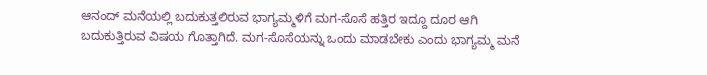ಆನಂದ್‌ ಮನೆಯಲ್ಲಿ ಬದುಕುತ್ತಲಿರುವ ಭಾಗ್ಯಮ್ಮಳಿಗೆ ಮಗ-ಸೊಸೆ ಹತ್ತಿರ ಇದ್ದೂ ದೂರ ಆಗಿ ಬದುಕುತ್ತಿರುವ ವಿಷಯ ಗೊತ್ತಾಗಿದೆ. ಮಗ-ಸೊಸೆಯನ್ನು ಒಂದು ಮಾಡಬೇಕು ಎಂದು ಭಾಗ್ಯಮ್ಮ ಮನೆ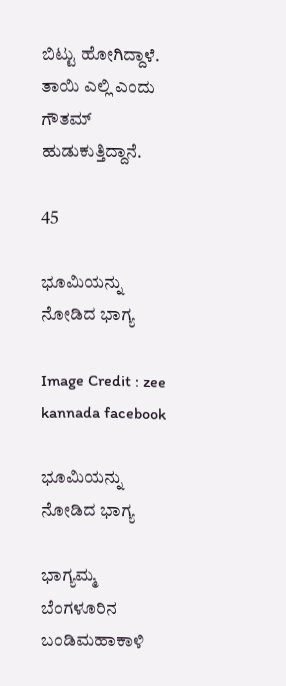ಬಿಟ್ಟು ಹೋಗಿದ್ದಾಳೆ. ತಾಯಿ ಎಲ್ಲಿ ಎಂದು ಗೌತಮ್‌ ಹುಡುಕುತ್ತಿದ್ದಾನೆ.

45

ಭೂಮಿಯನ್ನು ನೋಡಿದ ಭಾಗ್ಯ

Image Credit : zee kannada facebook

ಭೂಮಿಯನ್ನು ನೋಡಿದ ಭಾಗ್ಯ

ಭಾಗ್ಯಮ್ಮ ಬೆಂಗಳೂರಿನ ಬಂಡಿಮಹಾಕಾಳಿ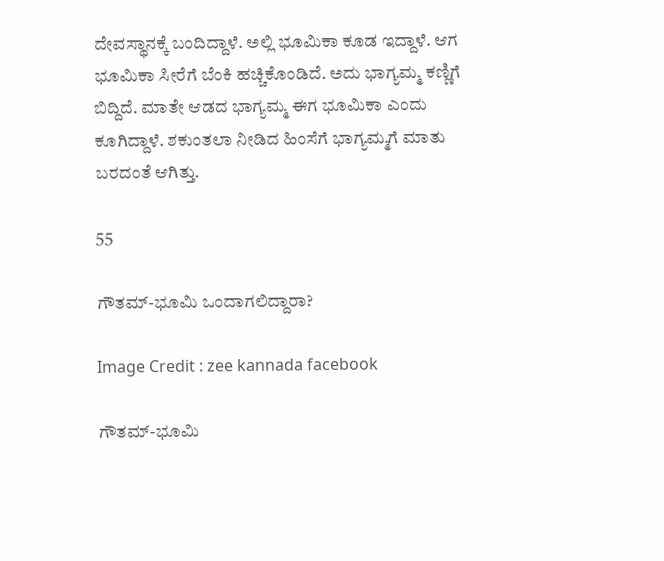ದೇವಸ್ಥಾನಕ್ಕೆ ಬಂದಿದ್ದಾಳೆ. ಅಲ್ಲಿ ಭೂಮಿಕಾ ಕೂಡ ಇದ್ದಾಳೆ. ಆಗ ಭೂಮಿಕಾ ಸೀರೆಗೆ ಬೆಂಕಿ ಹಚ್ಚಿಕೊಂಡಿದೆ. ಅದು ಭಾಗ್ಯಮ್ಮ ಕಣ್ಣಿಗೆ ಬಿದ್ದಿದೆ. ಮಾತೇ ಆಡದ ಭಾಗ್ಯಮ್ಮ ಈಗ ಭೂಮಿಕಾ ಎಂದು ಕೂಗಿದ್ದಾಳೆ. ಶಕುಂತಲಾ ನೀಡಿದ ಹಿಂಸೆಗೆ ಭಾಗ್ಯಮ್ಮಗೆ ಮಾತು ಬರದಂತೆ ಆಗಿತ್ತು.

55

ಗೌತಮ್-ಭೂಮಿ ಒಂದಾಗಲಿದ್ದಾರಾ?

Image Credit : zee kannada facebook

ಗೌತಮ್-ಭೂಮಿ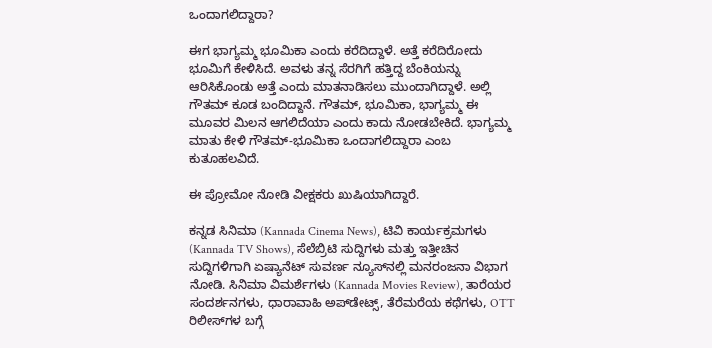ಒಂದಾಗಲಿದ್ದಾರಾ?

ಈಗ ಭಾಗ್ಯಮ್ಮ ಭೂಮಿಕಾ ಎಂದು ಕರೆದಿದ್ದಾಳೆ. ಅತ್ತೆ ಕರೆದಿರೋದು ಭೂಮಿಗೆ ಕೇಳಿಸಿದೆ. ಅವಳು ತನ್ನ ಸೆರಗಿಗೆ ಹತ್ತಿದ್ದ ಬೆಂಕಿಯನ್ನು ಆರಿಸಿಕೊಂಡು ಅತ್ತೆ ಎಂದು ಮಾತನಾಡಿಸಲು ಮುಂದಾಗಿದ್ದಾಳೆ. ಅಲ್ಲಿ ಗೌತಮ್‌ ಕೂಡ ಬಂದಿದ್ದಾನೆ. ಗೌತಮ್‌, ಭೂಮಿಕಾ, ಭಾಗ್ಯಮ್ಮ ಈ ಮೂವರ ಮಿಲನ ಆಗಲಿದೆಯಾ ಎಂದು ಕಾದು ನೋಡಬೇಕಿದೆ. ಭಾಗ್ಯಮ್ಮ ಮಾತು ಕೇಳಿ ಗೌತಮ್-ಭೂಮಿಕಾ ಒಂದಾಗಲಿದ್ದಾರಾ ಎಂಬ ಕುತೂಹಲವಿದೆ.

ಈ ಪ್ರೋಮೋ ನೋಡಿ ವೀಕ್ಷಕರು ಖುಷಿಯಾಗಿದ್ದಾರೆ.

ಕನ್ನಡ ಸಿನಿಮಾ (Kannada Cinema News), ಟಿವಿ ಕಾರ್ಯಕ್ರಮಗಳು (Kannada TV Shows), ಸೆಲೆಬ್ರಿಟಿ ಸುದ್ದಿಗಳು ಮತ್ತು ಇತ್ತೀಚಿನ ಸುದ್ದಿಗಳಿಗಾಗಿ ಏಷ್ಯಾನೆಟ್ ಸುವರ್ಣ ನ್ಯೂಸ್‌ನಲ್ಲಿ ಮನರಂಜನಾ ವಿಭಾಗ ನೋಡಿ. ಸಿನಿಮಾ ವಿಮರ್ಶೆಗಳು (Kannada Movies Review), ತಾರೆಯರ ಸಂದರ್ಶನಗಳು, ಧಾರಾವಾಹಿ ಅಪ್‌ಡೇಟ್ಸ್‌, ತೆರೆಮರೆಯ ಕಥೆಗಳು, OTT ರಿಲೀಸ್‌ಗಳ ಬಗ್ಗೆ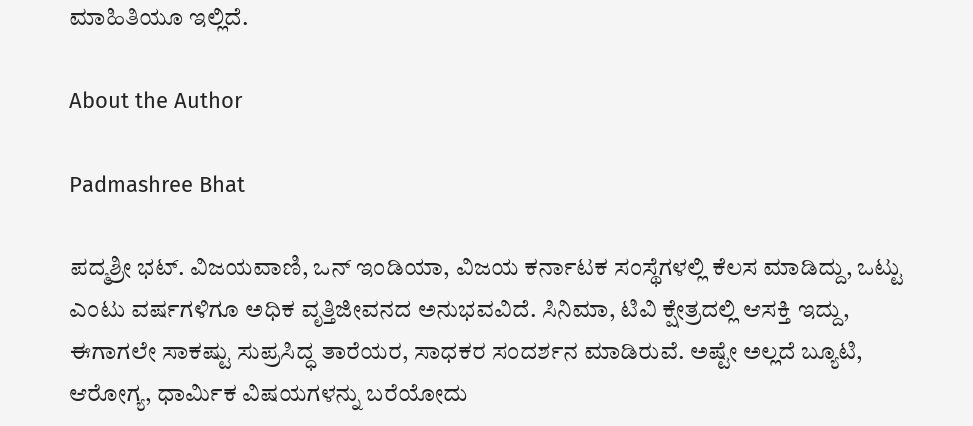ಮಾಹಿತಿಯೂ ಇಲ್ಲಿದೆ.

About the Author

Padmashree Bhat

ಪದ್ಮಶ್ರೀ ಭಟ್. ವಿಜಯವಾಣಿ, ಒನ್ ಇಂಡಿಯಾ, ವಿಜಯ ಕರ್ನಾಟಕ ಸಂಸ್ಥೆಗಳಲ್ಲಿ ಕೆಲಸ ಮಾಡಿದ್ದು, ಒಟ್ಟು ಎಂಟು ವರ್ಷಗಳಿಗೂ ಅಧಿಕ ವೃತ್ತಿಜೀವನದ ಅನುಭವವಿದೆ. ಸಿನಿಮಾ, ಟಿವಿ ಕ್ಷೇತ್ರದಲ್ಲಿ ಆಸಕ್ತಿ ಇದ್ದು, ಈಗಾಗಲೇ ಸಾಕಷ್ಟು ಸುಪ್ರಸಿದ್ಧ ತಾರೆಯರ, ಸಾಧಕರ ಸಂದರ್ಶನ ಮಾಡಿರುವೆ. ಅಷ್ಟೇ ಅಲ್ಲದೆ ಬ್ಯೂಟಿ, ಆರೋಗ್ಯ, ಧಾರ್ಮಿಕ ವಿಷಯಗಳನ್ನು ಬರೆಯೋದು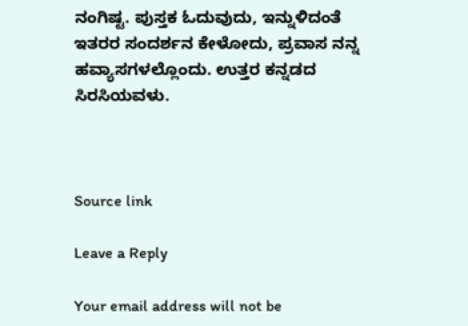ನಂಗಿಷ್ಟ. ಪುಸ್ತಕ ಓದುವುದು, ಇನ್ನುಳಿದಂತೆ ಇತರರ ಸಂದರ್ಶನ ಕೇಳೋದು, ಪ್ರವಾಸ ನನ್ನ ಹವ್ಯಾಸಗಳಲ್ಲೊಂದು. ಉತ್ತರ ಕನ್ನಡದ ಸಿರಸಿಯವಳು.



Source link

Leave a Reply

Your email address will not be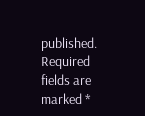published. Required fields are marked *